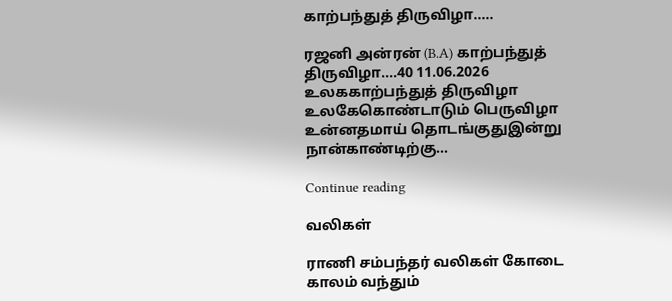காற்பந்துத் திருவிழா…..

ரஜனி அன்ரன் (B.A) காற்பந்துத் திருவிழா....40 11.06.2026 உலககாற்பந்துத் திருவிழா உலகேகொண்டாடும் பெருவிழா உன்னதமாய் தொடங்குதுஇன்று நான்காண்டிற்கு...

Continue reading

வலிகள்

ராணி சம்பந்தர் வலிகள் கோடை காலம் வந்தும்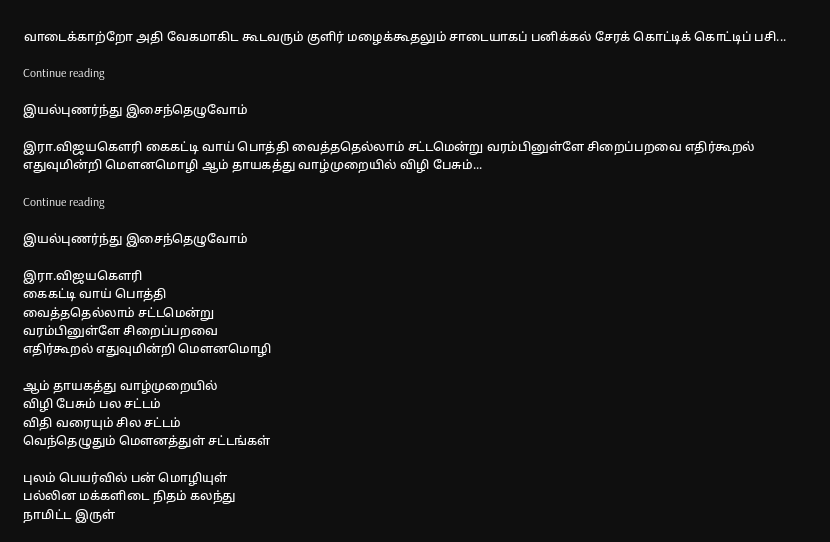வாடைக்காற்றோ அதி வேகமாகிட கூடவரும் குளிர் மழைக்கூதலும் சாடையாகப் பனிக்கல் சேரக் கொட்டிக் கொட்டிப் பசி...

Continue reading

இயல்புணர்ந்து இசைந்தெழுவோம்

இரா.விஜயகௌரி கைகட்டி வாய் பொத்தி வைத்ததெல்லாம் சட்டமென்று வரம்பினுள்ளே சிறைப்பறவை எதிர்கூறல் எதுவுமின்றி மௌனமொழி ஆம் தாயகத்து வாழ்முறையில் விழி பேசும்...

Continue reading

இயல்புணர்ந்து இசைந்தெழுவோம்

இரா.விஜயகௌரி
கைகட்டி வாய் பொத்தி
வைத்ததெல்லாம் சட்டமென்று
வரம்பினுள்ளே சிறைப்பறவை
எதிர்கூறல் எதுவுமின்றி மௌனமொழி

ஆம் தாயகத்து வாழ்முறையில்
விழி பேசும் பல சட்டம்
விதி வரையும் சில சட்டம்
வெந்தெழுதும் மௌனத்துள் சட்டங்கள்

புலம் பெயர்வில் பன் மொழியுள்
பல்லின மக்களிடை நிதம் கலந்து
நாமிட்ட இருள்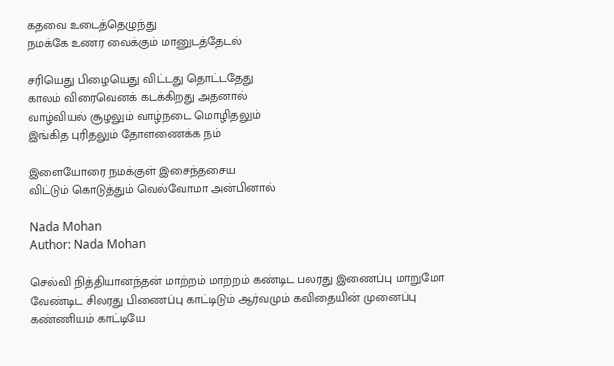கதவை உடைத்தெழுந்து
நமக்கே உணர வைக்கும் மானுடத்தேடல்

சரியெது பிழையெது விட்டது தொட்டதேது
காலம் விரைவெனக் கடக்கிறது அதனால்
வாழ்வியல் சூழலும் வாழ்நடை மொழிதலும்
இங்கித புரிதலும் தோளணைக்க நம்

இளையோரை நமக்குள் இசைந்தசைய
விட்டும் கொடுத்தும் வெல்வோமா அன்பினால்

Nada Mohan
Author: Nada Mohan

செல்வி நித்தியானந்தன் மாற்றம் மாற்றம் கண்டிட பலரது இணைப்பு மாறுமோ வேண்டிட சிலரது பிணைப்பு காட்டிடும் ஆர்வமும் கவிதையின் முனைப்பு கண்ணியம் காட்டியே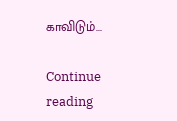காவிடும்...

Continue reading